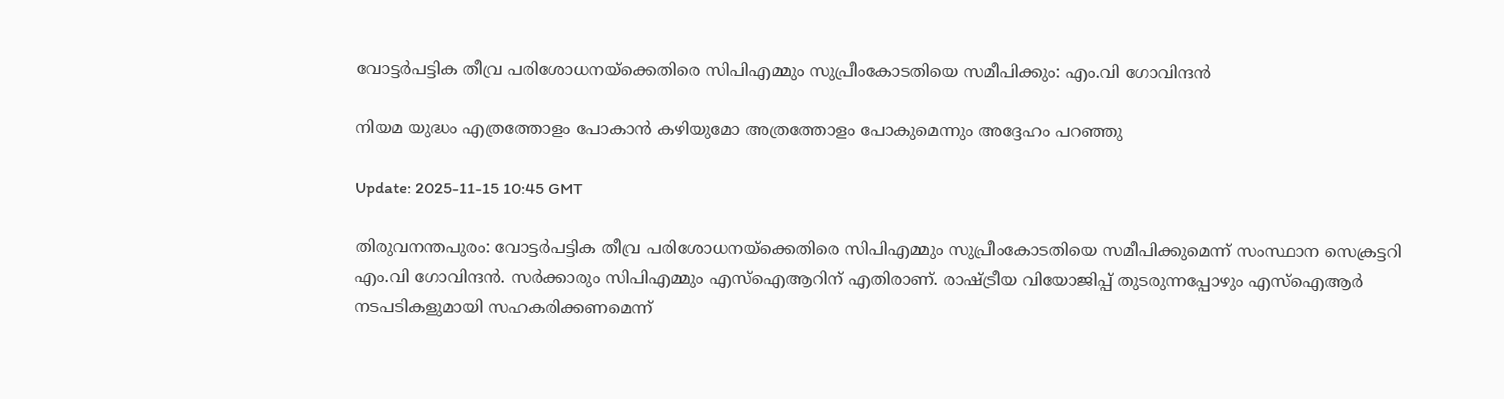വോട്ടർപട്ടിക തീവ്ര പരിശോധനയ്ക്കെതിരെ സിപിഎമ്മും സുപ്രീംകോടതിയെ സമീപിക്കും: എം.വി ഗോവിന്ദൻ

നിയമ യുദ്ധം എത്രത്തോളം പോകാൻ കഴിയുമോ അത്രത്തോളം പോകുമെന്നും അദ്ദേഹം പറഞ്ഞു

Update: 2025-11-15 10:45 GMT

തിരുവനന്തപുരം: വോട്ടർപട്ടിക തീവ്ര പരിശോധനയ്ക്കെതിരെ സിപിഎമ്മും സുപ്രീംകോടതിയെ സമീപിക്കുമെന്ന് സംസ്ഥാന സെക്രട്ടറി എം.വി ഗോവിന്ദൻ. സർക്കാരും സിപിഎമ്മും എസ്ഐആറിന് എതിരാണ്. രാഷ്ട്രീയ വിയോജിപ്പ് തുടരുന്നപ്പോഴും എസ്ഐആർ നടപടികളുമായി സഹകരിക്കണമെന്ന്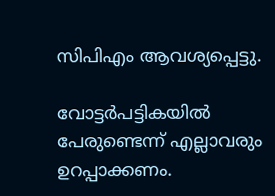സിപിഎം ആവശ്യപ്പെട്ടു.

വോട്ടർപട്ടികയിൽ പേരുണ്ടെന്ന് എല്ലാവരും ഉറപ്പാക്കണം.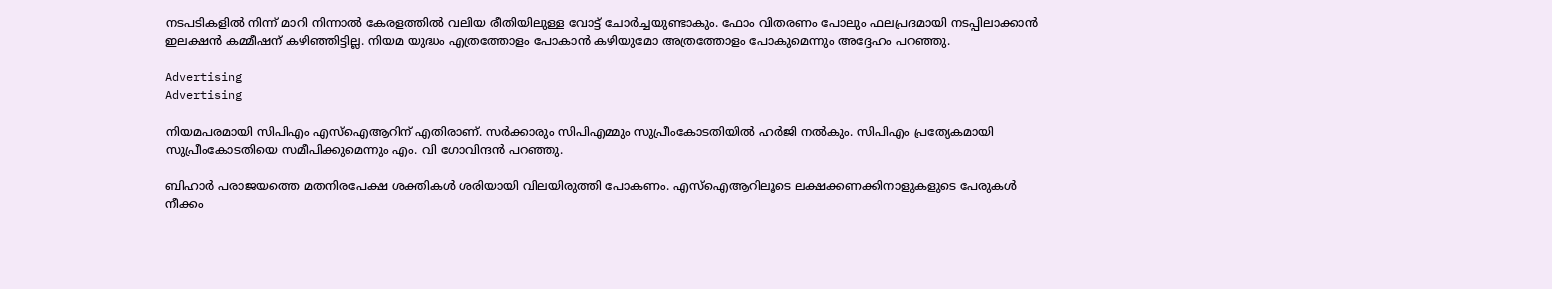നടപടികളിൽ നിന്ന് മാറി നിന്നാൽ കേരളത്തിൽ വലിയ രീതിയിലുള്ള വോട്ട് ചോർച്ചയുണ്ടാകും. ഫോം വിതരണം പോലും ഫലപ്രദമായി നടപ്പിലാക്കാൻ ഇലക്ഷൻ കമ്മീഷന് കഴിഞ്ഞിട്ടില്ല. നിയമ യുദ്ധം എത്രത്തോളം പോകാൻ കഴിയുമോ അത്രത്തോളം പോകുമെന്നും അദ്ദേഹം പറഞ്ഞു.

Advertising
Advertising

നിയമപരമായി സിപിഎം എസ്ഐആറിന് എതിരാണ്. സർക്കാരും സിപിഎമ്മും സുപ്രീംകോടതിയിൽ ഹർജി നൽകും. സിപിഎം പ്രത്യേകമായി സുപ്രീംകോടതിയെ സമീപിക്കുമെന്നും എം. വി ഗോവിന്ദൻ പറഞ്ഞു.

ബിഹാർ പരാജയത്തെ മതനിരപേക്ഷ ശക്തികൾ ശരിയായി വിലയിരുത്തി പോകണം. എസ്ഐആറിലൂടെ ലക്ഷക്കണക്കിനാളുകളുടെ പേരുകൾ നീക്കം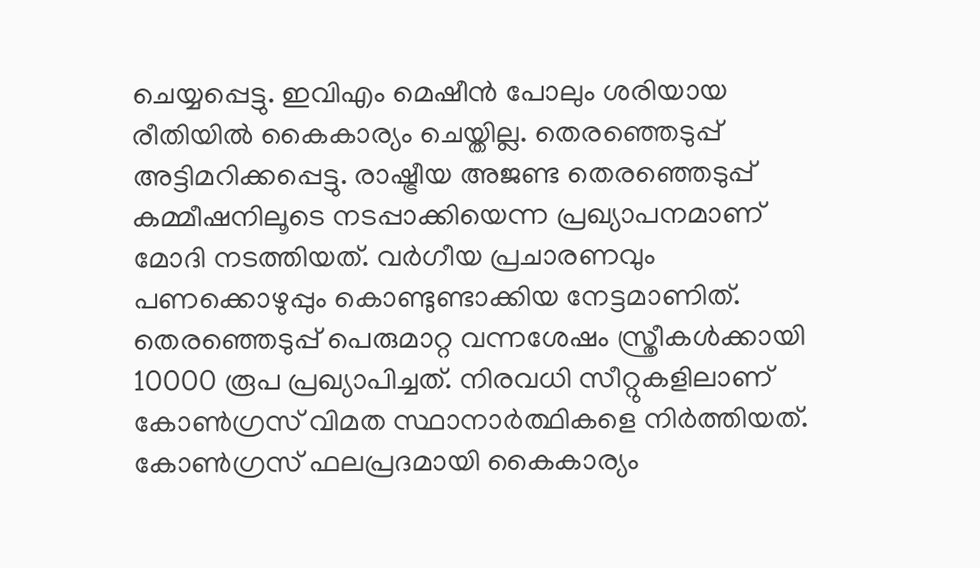ചെയ്യപ്പെട്ടു. ഇവിഎം മെഷീൻ പോലും ശരിയായ രീതിയിൽ കൈകാര്യം ചെയ്തില്ല. തെരഞ്ഞെടുപ്പ് അട്ടിമറിക്കപ്പെട്ടു. രാഷ്ട്രീയ അജണ്ട തെരഞ്ഞെടുപ്പ് കമ്മീഷനിലൂടെ നടപ്പാക്കിയെന്ന പ്രഖ്യാപനമാണ് മോദി നടത്തിയത്. വർഗീയ പ്രചാരണവും പണക്കൊഴുപ്പും കൊണ്ടുണ്ടാക്കിയ നേട്ടമാണിത്. തെരഞ്ഞെടുപ്പ് പെരുമാറ്റ വന്നശേഷം സ്ത്രീകൾക്കായി 10000 രൂപ പ്രഖ്യാപിച്ചത്. നിരവധി സീറ്റുകളിലാണ് കോൺഗ്രസ് വിമത സ്ഥാനാർത്ഥികളെ നിർത്തിയത്. കോൺഗ്രസ് ഫലപ്രദമായി കൈകാര്യം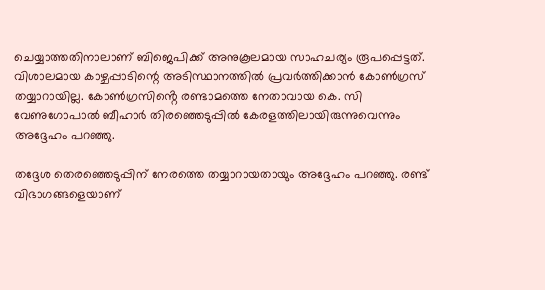ചെയ്യാത്തതിനാലാണ് ബിജെപിക്ക് അനുകൂലമായ സാഹചര്യം രൂപപ്പെട്ടത്. വിശാലമായ കാഴ്ചപ്പാടിന്റെ അടിസ്ഥാനത്തിൽ പ്രവർത്തിക്കാൻ കോൺഗ്രസ് തയ്യാറായില്ല. കോൺഗ്രസിൻ്റെ രണ്ടാമത്തെ നേതാവായ കെ. സി വേണുഗോപാൽ ബീഹാർ തിരഞ്ഞെടുപ്പിൽ കേരളത്തിലായിരുന്നുവെന്നും അദ്ദേഹം പറഞ്ഞു.

തദ്ദേശ തെരഞ്ഞെടുപ്പിന് നേരത്തെ തയ്യാറായതായും അദ്ദേഹം പറഞ്ഞു. രണ്ട് വിഭാഗങ്ങളെയാണ്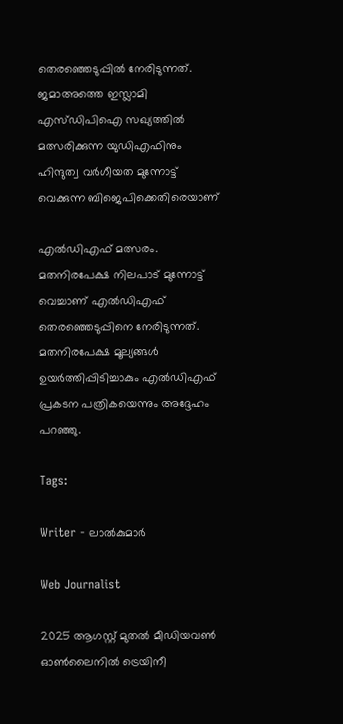തെരഞ്ഞെടുപ്പിൽ നേരിടുന്നത്. ജമാഅത്തെ ഇസ്ലാമി എസ്ഡിപിഐ സഖ്യത്തിൽ മത്സരിക്കുന്ന യു‍ഡിഎഫിനും ഹിന്ദുത്വ വർഗീയത മുന്നോട്ട് വെക്കുന്ന ബിജെപിക്കെതിരെയാണ്

എൽ‍ഡിഎഫ് മത്സരം. മതനിരപേക്ഷ നിലപാട് മുന്നോട്ട് വെച്ചാണ് എൽഡിഎഫ് തെരഞ്ഞെടുപ്പിനെ നേരിടുന്നത്. മതനിരപേക്ഷ മൂല്യങ്ങൾ ഉയർത്തിപ്പിടിച്ചാകും എൽഡിഎഫ് പ്രകടന പത്രികയെന്നും അദ്ദേഹം പറഞ്ഞു.

Tags:

Writer - ലാൽകുമാർ

Web Journalist

2025 ആഗസ്റ്റ് മുതൽ മീഡിയവൺ ഓൺലൈനിൽ ട്രെയിനീ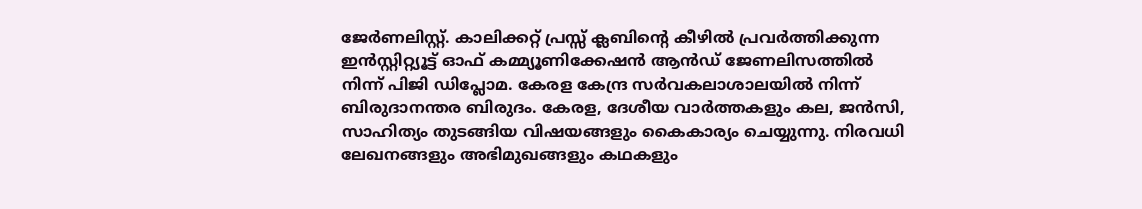ജേർണലിസ്റ്റ്. കാലിക്കറ്റ് പ്രസ്സ് ക്ലബിന്റെ കീഴില്‍ പ്രവര്‍ത്തിക്കുന്ന ഇന്‍സ്റ്റിറ്റ്യൂട്ട് ഓഫ് കമ്മ്യൂണിക്കേഷന്‍ ആന്‍ഡ് ജേണലിസത്തിൽ നിന്ന് പിജി ഡിപ്ലോമ. കേരള കേന്ദ്ര സർവകലാശാലയിൽ നിന്ന് ബിരുദാനന്തര ബിരുദം. കേരള, ദേശീയ വാർത്തകളും കല, ജൻസി, സാഹിത്യം തുടങ്ങിയ വിഷയങ്ങളും കൈകാര്യം ചെയ്യുന്നു. നിരവധി ലേഖനങ്ങളും അഭിമുഖങ്ങളും കഥകളും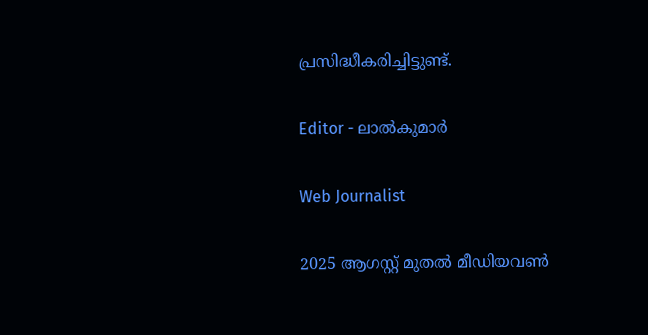പ്രസിദ്ധീകരിച്ചിട്ടുണ്ട്.

Editor - ലാൽകുമാർ

Web Journalist

2025 ആഗസ്റ്റ് മുതൽ മീഡിയവൺ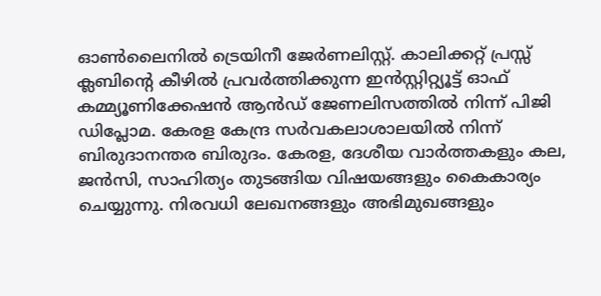ഓൺലൈനിൽ ട്രെയിനീ ജേർണലിസ്റ്റ്. കാലിക്കറ്റ് പ്രസ്സ് ക്ലബിന്റെ കീഴില്‍ പ്രവര്‍ത്തിക്കുന്ന ഇന്‍സ്റ്റിറ്റ്യൂട്ട് ഓഫ് കമ്മ്യൂണിക്കേഷന്‍ ആന്‍ഡ് ജേണലിസത്തിൽ നിന്ന് പിജി ഡിപ്ലോമ. കേരള കേന്ദ്ര സർവകലാശാലയിൽ നിന്ന് ബിരുദാനന്തര ബിരുദം. കേരള, ദേശീയ വാർത്തകളും കല, ജൻസി, സാഹിത്യം തുടങ്ങിയ വിഷയങ്ങളും കൈകാര്യം ചെയ്യുന്നു. നിരവധി ലേഖനങ്ങളും അഭിമുഖങ്ങളും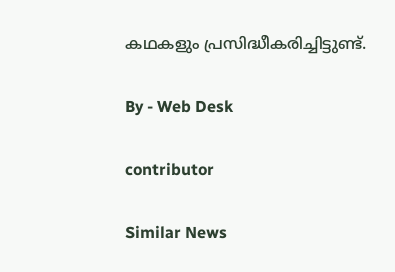കഥകളും പ്രസിദ്ധീകരിച്ചിട്ടുണ്ട്.

By - Web Desk

contributor

Similar News